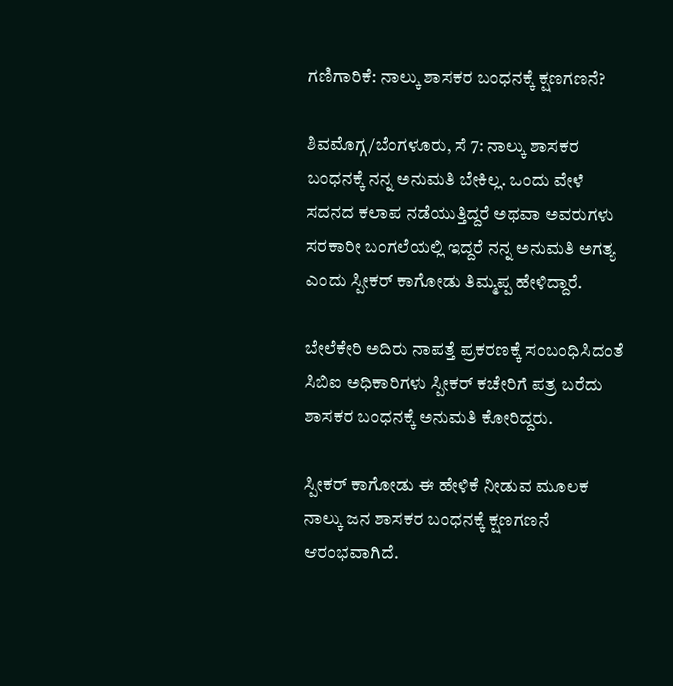ಗಣಿಗಾರಿಕೆ: ನಾಲ್ಕು ಶಾಸಕರ ಬಂಧನಕ್ಕೆ ಕ್ಷಣಗಣನೆ?

ಶಿವಮೊಗ್ಗ/ಬೆಂಗಳೂರು, ಸೆ 7: ನಾಲ್ಕು ಶಾಸಕರ ಬಂಧನಕ್ಕೆ ನನ್ನ ಅನುಮತಿ ಬೇಕಿಲ್ಲ. ಒಂದು ವೇಳೆ ಸದನದ ಕಲಾಪ ನಡೆಯುತ್ತಿದ್ದರೆ ಅಥವಾ ಅವರುಗಳು ಸರಕಾರೀ ಬಂಗಲೆಯಲ್ಲಿ ಇದ್ದರೆ ನನ್ನ ಅನುಮತಿ ಅಗತ್ಯ ಎಂದು ಸ್ಪೀಕರ್ ಕಾಗೋಡು ತಿಮ್ಮಪ್ಪ ಹೇಳಿದ್ದಾರೆ.

ಬೇಲೆಕೇರಿ ಅದಿರು ನಾಪತ್ತೆ ಪ್ರಕರಣಕ್ಕೆ ಸಂಬಂಧಿಸಿದಂತೆ ಸಿಬಿಐ ಅಧಿಕಾರಿಗಳು ಸ್ಪೀಕರ್ ಕಚೇರಿಗೆ ಪತ್ರ ಬರೆದು ಶಾಸಕರ ಬಂಧನಕ್ಕೆ ಅನುಮತಿ ಕೋರಿದ್ದರು.

ಸ್ಪೀಕರ್ ಕಾಗೋಡು ಈ ಹೇಳಿಕೆ ನೀಡುವ ಮೂಲಕ ನಾಲ್ಕು ಜನ ಶಾಸಕರ ಬಂಧನಕ್ಕೆ ಕ್ಷಣಗಣನೆ ಆರಂಭವಾಗಿದೆ.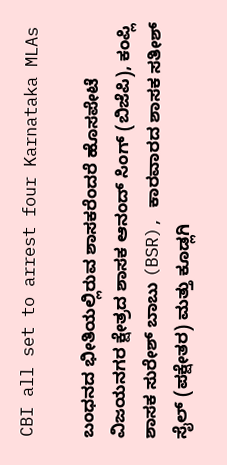CBI all set to arrest four Karnataka MLAs

ಬಂಧನದ ಭೀತಿಯಲ್ಲಿರುವ ಶಾಸಕರೆಂದರೆ ಹೊಸಪೇಟೆ ವಿಜಯನಗರ ಕ್ಷೇತ್ರದ ಶಾಸಕ ಆನಂದ್ ಸಿಂಗ್ (ಬಿಜೆಪಿ), ಕಂಪ್ಲಿ ಶಾಸಕ ಸುರೇಶ್ ಬಾಬು (BSR), ಕಾರವಾರದ ಶಾಸಕ ಸತೀಶ್ ಸೈಲ್ (ಪಕ್ಷೇತರ) ಮತ್ತು ಕೂಡ್ಲಗಿ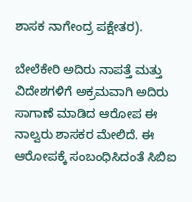ಶಾಸಕ ನಾಗೇಂದ್ರ ಪಕ್ಷೇತರ).

ಬೇಲೆಕೇರಿ ಅದಿರು ನಾಪತ್ತೆ ಮತ್ತು ವಿದೇಶಗಳಿಗೆ ಅಕ್ರಮವಾಗಿ ಅದಿರು ಸಾಗಾಣೆ ಮಾಡಿದ ಆರೋಪ ಈ ನಾಲ್ವರು ಶಾಸಕರ ಮೇಲಿದೆ. ಈ ಆರೋಪಕ್ಕೆ ಸಂಬಂಧಿಸಿದಂತೆ ಸಿಬಿಐ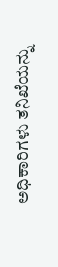ಅಧಿಕಾರಿಗಳು ತನಿಖೆಯನ್ನು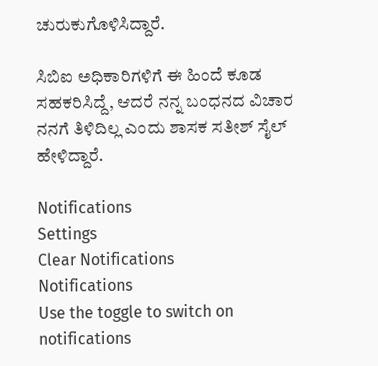ಚುರುಕುಗೊಳಿಸಿದ್ದಾರೆ.

ಸಿಬಿಐ ಅಧಿಕಾರಿಗಳಿಗೆ ಈ ಹಿಂದೆ ಕೂಡ ಸಹಕರಿಸಿದ್ದೆ, ಆದರೆ ನನ್ನ ಬಂಧನದ ವಿಚಾರ ನನಗೆ ತಿಳಿದಿಲ್ಲ ಎಂದು ಶಾಸಕ ಸತೀಶ್ ಸೈಲ್ ಹೇಳಿದ್ದಾರೆ.

Notifications
Settings
Clear Notifications
Notifications
Use the toggle to switch on notifications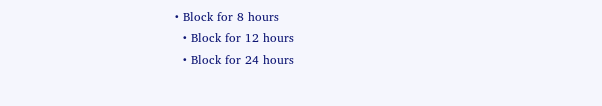• Block for 8 hours
  • Block for 12 hours
  • Block for 24 hours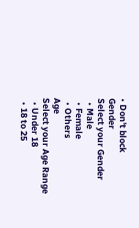• Don't block
Gender
Select your Gender
  • Male
  • Female
  • Others
Age
Select your Age Range
  • Under 18
  • 18 to 25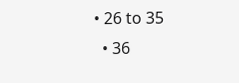• 26 to 35
  • 36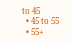to 45
  • 45 to 55
  • 55+